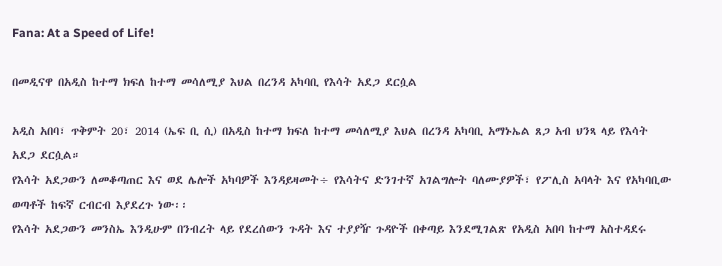Fana: At a Speed of Life!

በመዲናዋ በአዲስ ከተማ ክፍለ ከተማ መሳለሚያ እህል በረንዳ አካባቢ የእሳት አደጋ ደርሷል

አዲስ አበባ፣ ጥቅምት 20፣ 2014 (ኤፍ ቢ ሲ) በአዲስ ከተማ ክፍለ ከተማ መሳለሚያ እህል በረንዳ አካባቢ አማኑኤል ጸጋ አብ ህንጻ ላይ የእሳት አደጋ ደርሷል።
የእሳት አደጋውን ለመቆጣጠር እና ወደ ሌሎች አካባዎች እንዳይዛመት÷ የእሳትና ድንገተኛ አገልግሎት ባለሙያዎች፣ የፖሊስ አባላት እና የአካባቢው ወጣቶች ከፍኛ ርብርብ እያደረጉ ነው፡፡
የእሳት አደጋውን መንስኤ እንዲሁም በንብረት ላይ የደረሰውን ጉዳት እና ተያያዥ ጉዳዮች በቀጣይ እንደሚገልጽ የአዲስ አበባ ከተማ አስተዳደሩ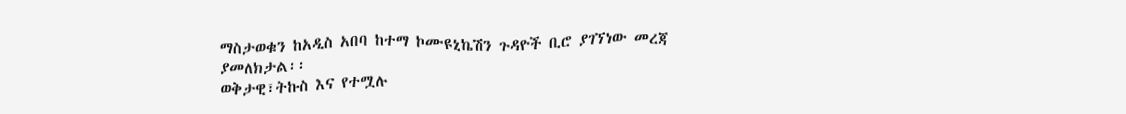ማስታወቁን ከአዲስ አበባ ከተማ ኮሙዩኒኬሽን ጉዳዮች ቢሮ ያገኘነው መረጃ ያመለክታል፡፡
ወቅታዊ፣ትኩስ እና የተሟሉ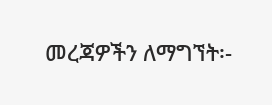መረጃዎችን ለማግኘት፡-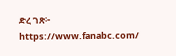ድረ ገጽ፦ https://www.fanabc.com/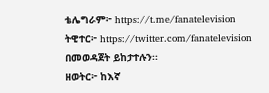ቴሌግራም፦ https://t.me/fanatelevision
ትዊተር፦ https://twitter.com/fanatelevision በመወዳጀት ይከታተሉን፡፡
ዘወትር፦ ከእኛ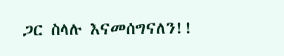ጋር ስላሉ እናመሰግናለን!!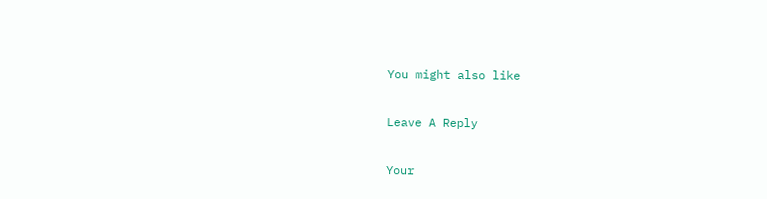You might also like

Leave A Reply

Your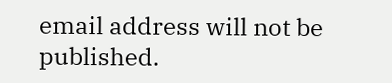email address will not be published.